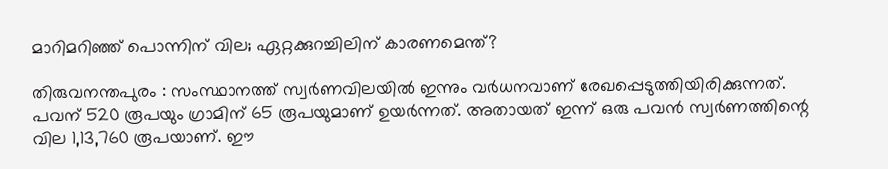മാറിമറിഞ്ഞ് പൊന്നിന് വില; ഏറ്റക്കുറച്ചിലിന് കാരണമെന്ത്?

തിരുവനന്തപുരം : സംസ്ഥാനത്ത് സ്വർണവിലയിൽ ഇന്നും വർധനവാണ് രേഖപ്പെടുത്തിയിരിക്കുന്നത്. പവന് 520 രൂപയും ഗ്രാമിന് 65 രൂപയുമാണ് ഉയർന്നത്. അതായത് ഇന്ന് ഒരു പവൻ സ്വർണത്തിന്റെ വില 1,13,760 രൂപയാണ്. ഈ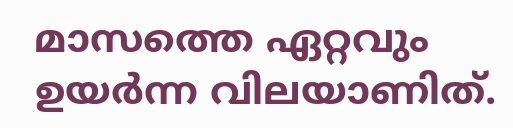മാസത്തെ ഏറ്റവും ഉയർന്ന വിലയാണിത്.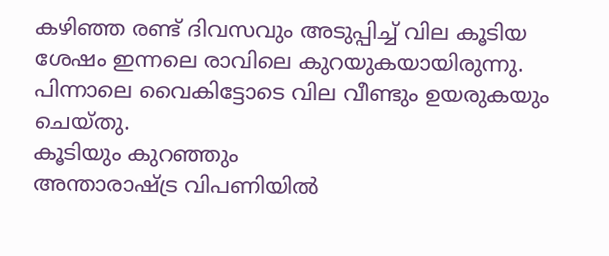കഴിഞ്ഞ രണ്ട് ദിവസവും അടുപ്പിച്ച് വില കൂടിയ ശേഷം ഇന്നലെ രാവിലെ കുറയുകയായിരുന്നു. പിന്നാലെ വൈകിട്ടോടെ വില വീണ്ടും ഉയരുകയും ചെയ്തു.
കൂടിയും കുറഞ്ഞും
അന്താരാഷ്ട്ര വിപണിയിൽ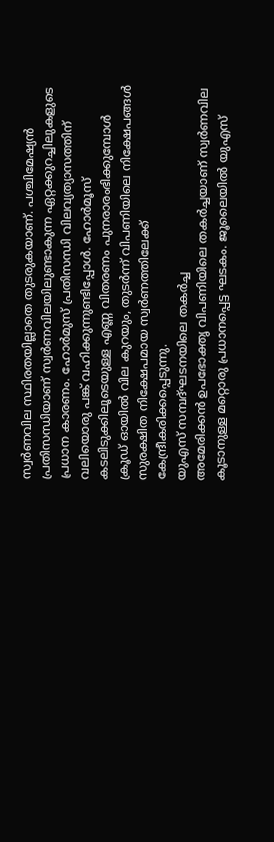സ്വർണവില സ്ഥിരതയില്ലാതെ തുടരുകയാണ്. പശ്ചിമേഷ്യൻ പ്രതിസന്ധിയാണ് സ്വർണവിലയിലുണ്ടാകുന്ന ഏറ്റക്കുറച്ചിലുകളുടെ പ്രധാന കാരണം. ഹോർമുസ് പ്രതിസന്ധി വിലവ്യത്യാസത്തിന് വലിയൊരു പങ്ക് വഹിക്കുന്നുണ്ടിപ്പോൾ. ഹോർമൂസ് കടലിടുക്കിലൂടെയുള്ള എണ്ണ വിതരണം പുനരാരംഭിക്കുമ്പോൾ ക്രൂഡ് ഓയിൽ വില കുറയും, തുടർന്ന് വിപണിയിലെ നിക്ഷേപങ്ങൾ സുരക്ഷിത നിക്ഷേപമായ സ്വർണത്തിലേക്ക് കേന്ദ്രീകരിക്കപ്പെടുന്നു.
യുഎസ് സമ്പദ്ഘടനയിലെ തകർച്ച
അമേരിക്കൻ ഉപഭോക്തൃ വിപണിയിലെ തകർച്ചയാണ് സ്വർണവില കൂടാനുള്ള മറ്റൊരു പ്രധാനപ്പെട്ട ഘടകം. ജൂലൈയിൽ യുഎസ്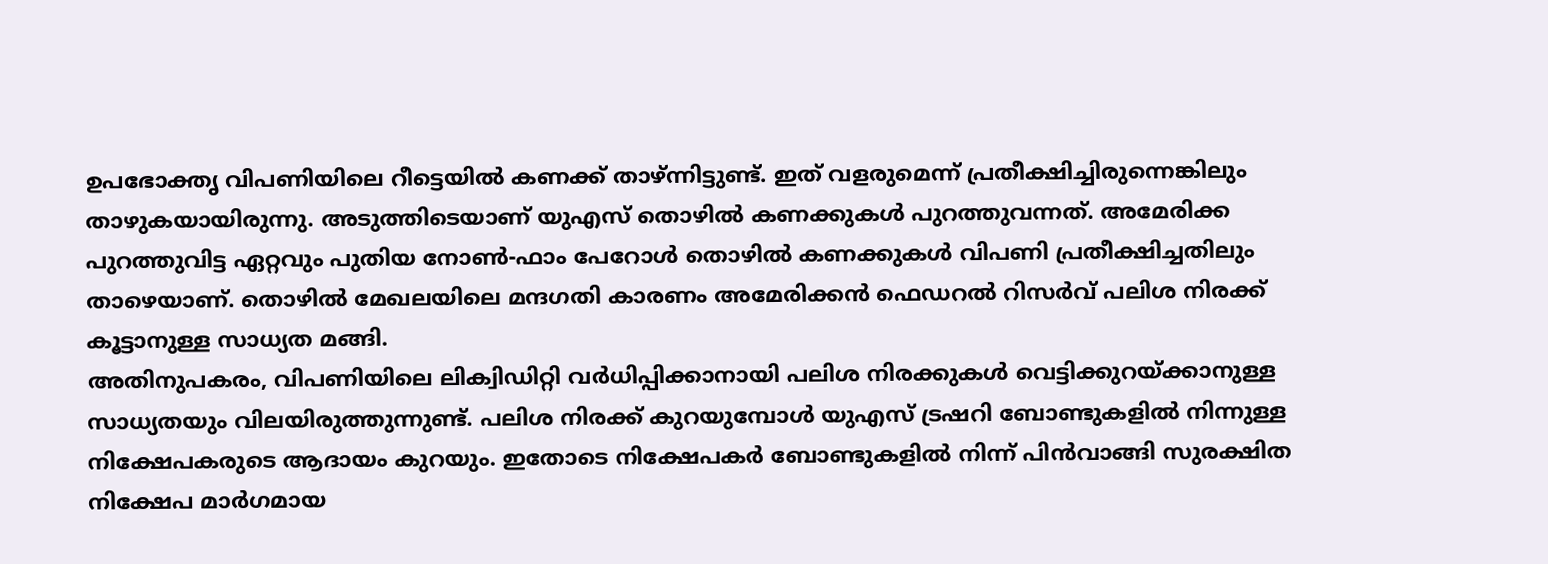ഉപഭോക്തൃ വിപണിയിലെ റീട്ടെയിൽ കണക്ക് താഴ്ന്നിട്ടുണ്ട്. ഇത് വളരുമെന്ന് പ്രതീക്ഷിച്ചിരുന്നെങ്കിലും താഴുകയായിരുന്നു. അടുത്തിടെയാണ് യുഎസ് തൊഴിൽ കണക്കുകൾ പുറത്തുവന്നത്. അമേരിക്ക പുറത്തുവിട്ട ഏറ്റവും പുതിയ നോൺ-ഫാം പേറോൾ തൊഴിൽ കണക്കുകൾ വിപണി പ്രതീക്ഷിച്ചതിലും താഴെയാണ്. തൊഴിൽ മേഖലയിലെ മന്ദഗതി കാരണം അമേരിക്കൻ ഫെഡറൽ റിസർവ് പലിശ നിരക്ക് കൂട്ടാനുള്ള സാധ്യത മങ്ങി.
അതിനുപകരം, വിപണിയിലെ ലിക്വിഡിറ്റി വർധിപ്പിക്കാനായി പലിശ നിരക്കുകൾ വെട്ടിക്കുറയ്ക്കാനുള്ള സാധ്യതയും വിലയിരുത്തുന്നുണ്ട്. പലിശ നിരക്ക് കുറയുമ്പോൾ യുഎസ് ട്രഷറി ബോണ്ടുകളിൽ നിന്നുള്ള നിക്ഷേപകരുടെ ആദായം കുറയും. ഇതോടെ നിക്ഷേപകർ ബോണ്ടുകളിൽ നിന്ന് പിൻവാങ്ങി സുരക്ഷിത നിക്ഷേപ മാർഗമായ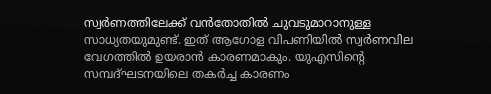സ്വർണത്തിലേക്ക് വൻതോതിൽ ചുവടുമാറാനുള്ള സാധ്യതയുമുണ്ട്. ഇത് ആഗോള വിപണിയിൽ സ്വർണവില വേഗത്തിൽ ഉയരാൻ കാരണമാകും. യുഎസിന്റെ സമ്പദ്ഘടനയിലെ തകർച്ച കാരണം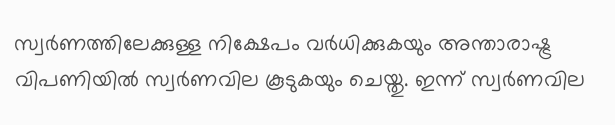സ്വർണത്തിലേക്കുള്ള നിക്ഷേപം വർധിക്കുകയും അന്താരാഷ്ട്ര വിപണിയിൽ സ്വർണവില കൂടുകയും ചെയ്തു. ഇന്ന് സ്വർണവില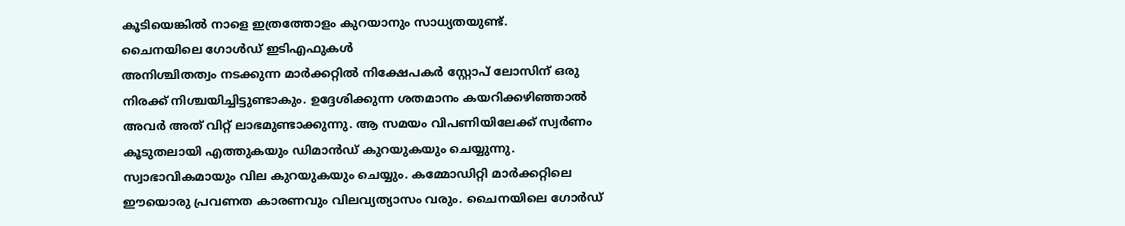കൂടിയെങ്കിൽ നാളെ ഇത്രത്തോളം കുറയാനും സാധ്യതയുണ്ട്.
ചൈനയിലെ ഗോൾഡ് ഇടിഎഫുകൾ
അനിശ്ചിതത്വം നടക്കുന്ന മാർക്കറ്റിൽ നിക്ഷേപകർ സ്റ്റോപ് ലോസിന് ഒരു നിരക്ക് നിശ്ചയിച്ചിട്ടുണ്ടാകും. ഉദ്ദേശിക്കുന്ന ശതമാനം കയറിക്കഴിഞ്ഞാൽ അവർ അത് വിറ്റ് ലാഭമുണ്ടാക്കുന്നു. ആ സമയം വിപണിയിലേക്ക് സ്വർണം കൂടുതലായി എത്തുകയും ഡിമാൻഡ് കുറയുകയും ചെയ്യുന്നു. സ്വാഭാവികമായും വില കുറയുകയും ചെയ്യും. കമ്മോഡിറ്റി മാർക്കറ്റിലെ ഈയൊരു പ്രവണത കാരണവും വിലവ്യത്യാസം വരും. ചൈനയിലെ ഗോർഡ്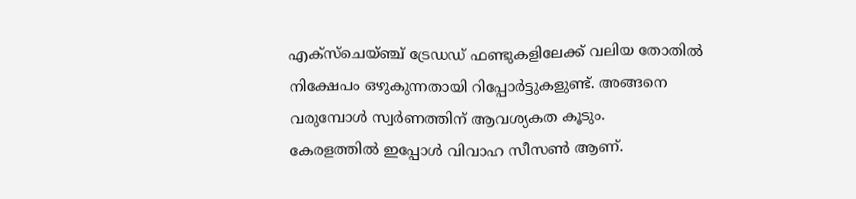എക്സ്ചെയ്ഞ്ച് ട്രേഡഡ് ഫണ്ടുകളിലേക്ക് വലിയ തോതിൽ നിക്ഷേപം ഒഴുകുന്നതായി റിപ്പോർട്ടുകളുണ്ട്. അങ്ങനെ വരുമ്പോൾ സ്വർണത്തിന് ആവശ്യകത കൂടും.
കേരളത്തിൽ ഇപ്പോൾ വിവാഹ സീസൺ ആണ്.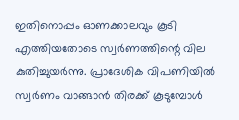ഇതിനൊപ്പം ഓണക്കാലവും കൂടി എത്തിയതോടെ സ്വർണത്തിന്റെ വില കുതിച്ചുയർന്നു. പ്രാദേശിക വിപണിയിൽ സ്വർണം വാങ്ങാൻ തിരക്ക് കൂടുമ്പോൾ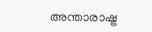അന്താരാഷ്ട്ര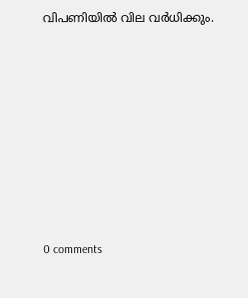വിപണിയിൽ വില വർധിക്കും.










0 comments